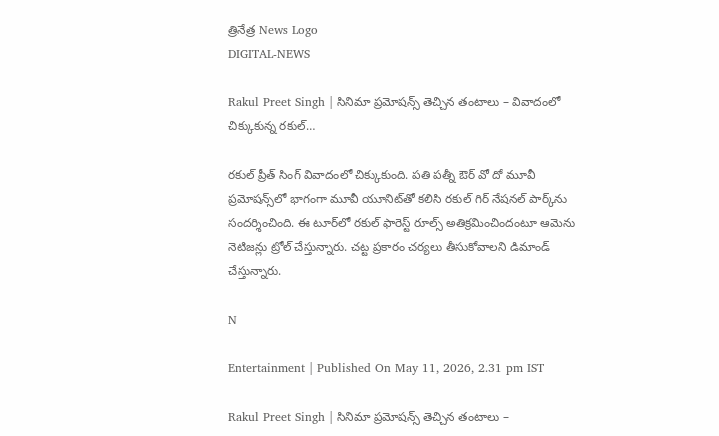త్రినేత్ర News Logo
DIGITAL-NEWS

Rakul Preet Singh | సినిమా ప్ర‌మోష‌న్స్ తెచ్చిన తంటాలు – వివాదంలో చిక్కుకున్న ర‌కుల్‌…

ర‌కుల్ ప్రీత్ సింగ్ వివాదంలో చిక్కుకుంది. ప‌తి ప‌త్నీ ఔర్ వో దో మూవీ ప్ర‌మోష‌న్స్‌లో భాగంగా మూవీ యూనిట్‌తో క‌లిసి ర‌కుల్ గిర్ నేష‌న‌ల్ పార్క్‌ను సంద‌ర్శించింది. ఈ టూర్‌లో ర‌కుల్ ఫారెస్ట్ రూల్స్ అతిక్ర‌మించిందంటూ ఆమెను నెటిజ‌న్లు ట్రోల్ చేస్తున్నారు. చ‌ట్ట ప్ర‌కారం చ‌ర్య‌లు తీసుకోవాల‌ని డిమాండ్ చేస్తున్నారు.

N

Entertainment | Published On May 11, 2026, 2.31 pm IST

Rakul Preet Singh | సినిమా ప్ర‌మోష‌న్స్ తెచ్చిన తంటాలు –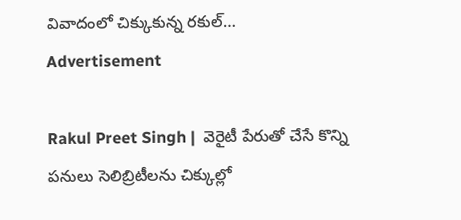వివాదంలో చిక్కుకున్న ర‌కుల్‌…
Advertisement

Rakul Preet Singh |  వెరైటీ పేరుతో చేసే కొన్ని ప‌నులు సెలిబ్రిటీల‌ను చిక్కుల్లో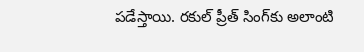ప‌డేస్తాయి. ర‌కుల్ ప్రీత్ సింగ్‌కు అలాంటి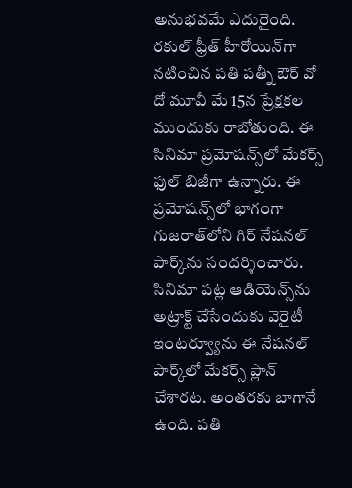అనుభ‌వ‌మే ఎదురైంది. ర‌కుల్ ఫ్రీత్ హీరోయిన్‌గా న‌టించిన ప‌తి ప‌త్నీ ఔర్ వో దో మూవీ మే 15న ప్రేక్ష‌కల ముందుకు రాబోతుంది. ఈ సినిమా ప్ర‌మోష‌న్స్‌లో మేక‌ర్స్ ఫుల్ బిజీగా ఉన్నారు. ఈ ప్ర‌మోష‌న్స్‌లో భాగంగా గుజ‌రాత్‌లోని గిర్ నేష‌న‌ల్ పార్క్‌ను సంద‌ర్శించారు. సినిమా ప‌ట్ల ఆడియెన్స్‌ను అట్రాక్ట్ చేసేందుకు వెరైటీ ఇంట‌ర్వ్యూను ఈ నేష‌న‌ల్ పార్క్‌లో మేక‌ర్స్ ప్లాన్ చేశార‌ట‌. అంత‌ర‌కు బాగానే ఉంది. ప‌తి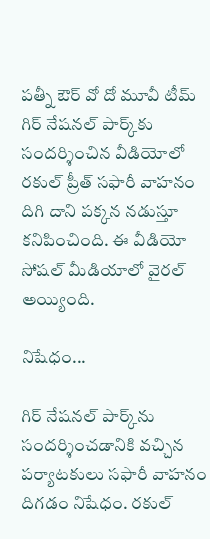ప‌త్నీ ఔర్ వో దో మూవీ టీమ్ గిర్ నేష‌న‌ల్ పార్క్‌కు సంద‌ర్శించిన వీడియోలో ర‌కుల్ ప్రీత్ స‌ఫారీ వాహ‌నం దిగి దాని ప‌క్క‌న న‌డుస్తూ క‌నిపించింది. ఈ వీడియో సోష‌ల్ మీడియాలో వైర‌ల్ అయ్యింది.

నిషేధం...

గిర్ నేష‌న‌ల్ పార్క్‌ను సంద‌ర్శించ‌డానికి వ‌చ్చిన ప‌ర్యాట‌కులు స‌ఫారీ వాహ‌నం దిగ‌డం నిషేధం. ర‌కుల్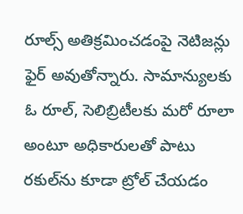రూల్స్ అతిక్ర‌మించ‌డంపై నెటిజ‌న్లు ఫైర్ అవుతోన్నారు. సామాన్యుల‌కు ఓ రూల్‌, సెలిబ్రిటీల‌కు మ‌రో రూలా అంటూ అధికారుల‌తో పాటు ర‌కుల్‌ను కూడా ట్రోల్ చేయ‌డం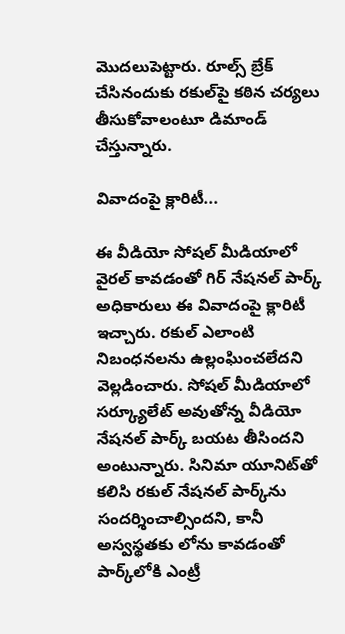మొద‌లుపెట్టారు. రూల్స్ బ్రేక్ చేసినందుకు ర‌కుల్‌పై క‌ఠిన చ‌ర్య‌లు తీసుకోవాలంటూ డిమాండ్ చేస్తున్నారు.

వివాదంపై క్లారిటీ...

ఈ వీడియో సోష‌ల్ మీడియాలో వైర‌ల్ కావ‌డంతో గిర్ నేష‌న‌ల్ పార్క్ అధికారులు ఈ వివాదంపై క్లారిటీ ఇచ్చారు. ర‌కుల్ ఎలాంటి నిబంధ‌న‌ల‌ను ఉల్లంఘించ‌లేద‌ని వెల్ల‌డించారు. సోష‌ల్ మీడియాలో స‌ర్క్యూలేట్ అవుతోన్న వీడియో నేష‌న‌ల్ పార్క్ బ‌య‌ట తీసింద‌ని అంటున్నారు. సినిమా యూనిట్‌తో క‌లిసి ర‌కుల్ నేష‌న‌ల్ పార్క్‌ను సంద‌ర్శించాల్సింద‌ని, కానీ అస్వ‌స్థ‌త‌కు లోను కావ‌డంతో పార్క్‌లోకి ఎంట్రీ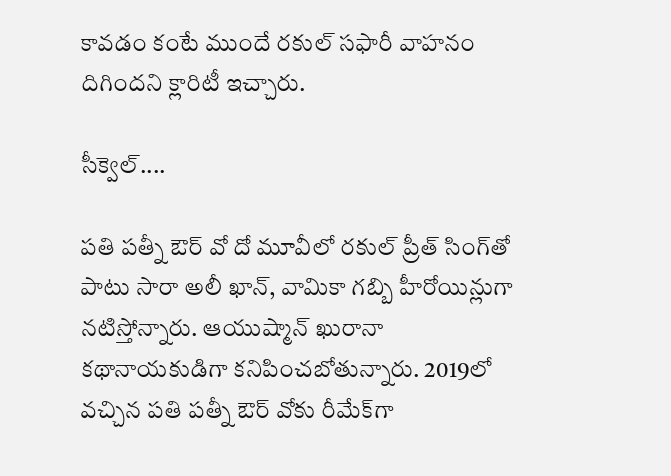కావ‌డం కంటే ముందే ర‌కుల్ స‌ఫారీ వాహ‌నం దిగింద‌ని క్లారిటీ ఇచ్చారు.

సీక్వెల్‌....

ప‌తి ప‌త్నీ ఔర్ వో దో మూవీలో ర‌కుల్ ప్రీత్ సింగ్‌తో పాటు సారా అలీ ఖాన్‌, వామికా గ‌బ్బి హీరోయిన్లుగా న‌టిస్తోన్నారు. ఆయుష్మాన్ ఖురానా క‌థానాయ‌కుడిగా క‌నిపించ‌బోతున్నారు. 2019లో వ‌చ్చిన ప‌తి ప‌త్నీ ఔర్ వోకు రీమేక్‌గా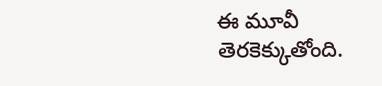ఈ మూవీ తెర‌కెక్కుతోంది.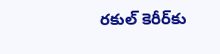ర‌కుల్ కెరీర్‌కు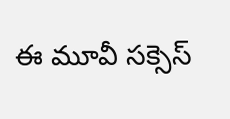ఈ మూవీ స‌క్సెస్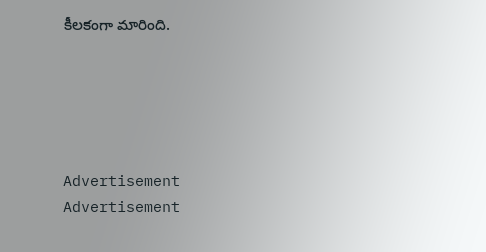కీల‌కంగా మారింది.





Advertisement
Advertisement